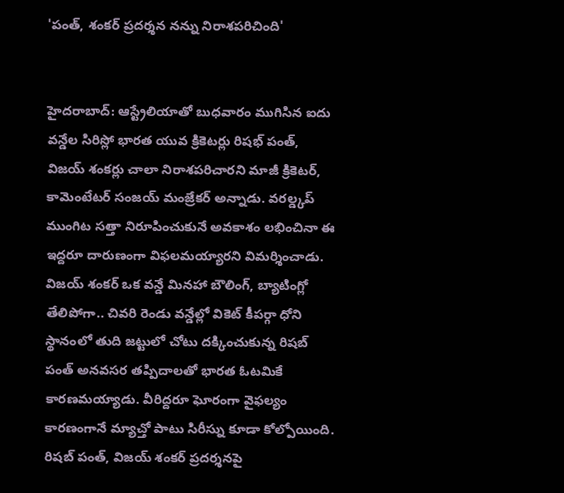'పంత్, శంకర్ ప్రదర్శన నన్ను నిరాశపరిచింది'


హైదరాబాద్: ఆస్ట్రేలియాతో బుధవారం ముగిసిన ఐదు వన్డేల సిరిస్లో భారత యువ క్రికెటర్లు రిషభ్ పంత్, విజయ్ శంకర్లు చాలా నిరాశపరిచారని మాజీ క్రికెటర్, కామెంటేటర్ సంజయ్ మంజ్రేకర్ అన్నాడు. వరల్డ్కప్ ముంగిట సత్తా నిరూపించుకునే అవకాశం లభించినా ఈ ఇద్దరూ దారుణంగా విఫలమయ్యారని విమర్శించాడు.
విజయ్ శంకర్ ఒక వన్డే మినహా బౌలింగ్, బ్యాటింగ్లో తేలిపోగా.. చివరి రెండు వన్డేల్లో వికెట్ కీపర్గా ధోని స్థానంలో తుది జట్టులో చోటు దక్కించుకున్న రిషబ్ పంత్ అనవసర తప్పిదాలతో భారత ఓటమికే కారణమయ్యాడు. వీరిద్దరూ ఘోరంగా వైఫల్యం కారణంగానే మ్యాచ్తో పాటు సిరీస్ను కూడా కోల్పోయింది.
రిషబ్ పంత్, విజయ్ శంకర్ ప్రదర్శనపై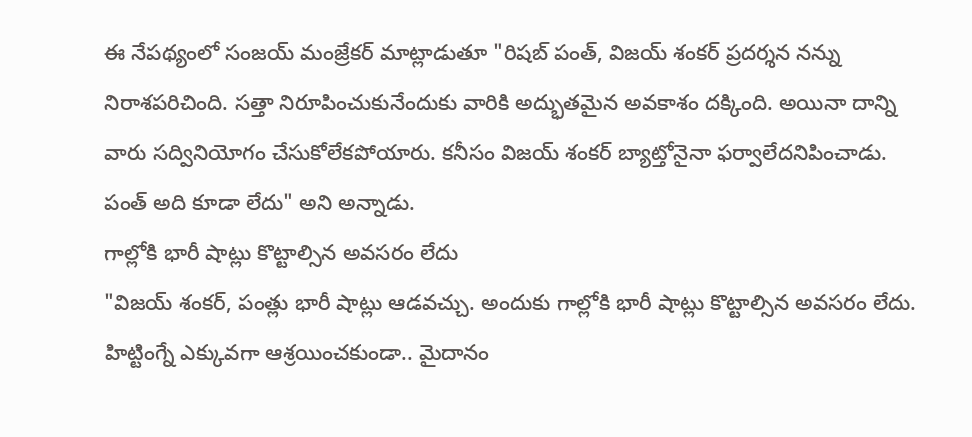ఈ నేపథ్యంలో సంజయ్ మంజ్రేకర్ మాట్లాడుతూ "రిషబ్ పంత్, విజయ్ శంకర్ ప్రదర్శన నన్ను నిరాశపరిచింది. సత్తా నిరూపించుకునేందుకు వారికి అద్భుతమైన అవకాశం దక్కింది. అయినా దాన్ని వారు సద్వినియోగం చేసుకోలేకపోయారు. కనీసం విజయ్ శంకర్ బ్యాట్తోనైనా ఫర్వాలేదనిపించాడు. పంత్ అది కూడా లేదు" అని అన్నాడు.
గాల్లోకి భారీ షాట్లు కొట్టాల్సిన అవసరం లేదు
"విజయ్ శంకర్, పంత్లు భారీ షాట్లు ఆడవచ్చు. అందుకు గాల్లోకి భారీ షాట్లు కొట్టాల్సిన అవసరం లేదు. హిట్టింగ్నే ఎక్కువగా ఆశ్రయించకుండా.. మైదానం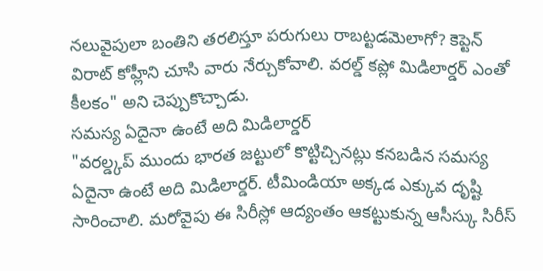నలువైపులా బంతిని తరలిస్తూ పరుగులు రాబట్టడమెలాగో? కెప్టెన్ విరాట్ కోహ్లీని చూసి వారు నేర్చుకోవాలి. వరల్డ్ కప్లో మిడిలార్డర్ ఎంతో కీలకం" అని చెప్పుకొచ్చాడు.
సమస్య ఏదైనా ఉంటే అది మిడిలార్డర్
"వరల్డ్కప్ ముందు భారత జట్టులో కొట్టిచ్చినట్లు కనబడిన సమస్య ఏదైనా ఉంటే అది మిడిలార్డర్. టీమిండియా అక్కడ ఎక్కువ దృష్టి సారించాలి. మరోవైపు ఈ సిరీస్లో ఆద్యంతం ఆకట్టుకున్న ఆసీస్కు సిరీస్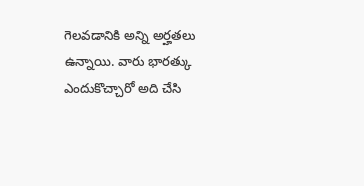గెలవడానికి అన్ని అర్హతలు ఉన్నాయి. వారు భారత్కు ఎందుకొచ్చారో అది చేసి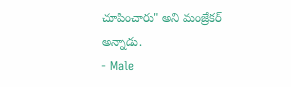చూపించారు" అని మంజ్రేకర్ అన్నాడు.
- Male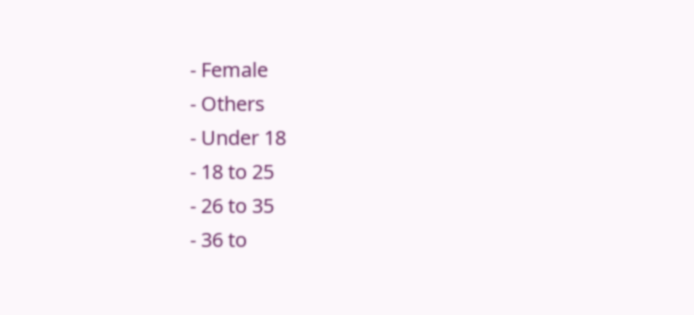- Female
- Others
- Under 18
- 18 to 25
- 26 to 35
- 36 to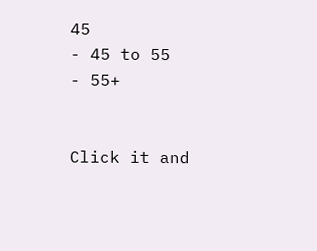45
- 45 to 55
- 55+


Click it and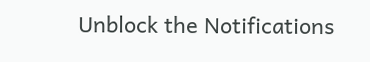Unblock the Notifications